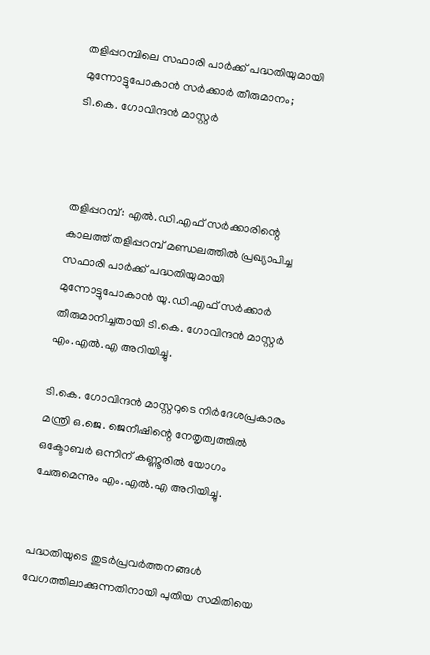തളിപ്പറമ്പിലെ സഫാരി പാർക്ക് പദ്ധതിയുമായി മുന്നോട്ടുപോകാൻ സർക്കാർ തീരുമാനം; ടി.കെ. ഗോവിന്ദൻ മാസ്റ്റർ



തളിപ്പറമ്പ്: എൽ.ഡി.എഫ് സർക്കാരിന്റെ കാലത്ത് തളിപ്പറമ്പ് മണ്ഡലത്തിൽ പ്രഖ്യാപിച്ച സഫാരി പാർക്ക് പദ്ധതിയുമായി മുന്നോട്ടുപോകാൻ യു.ഡി.എഫ് സർക്കാർ തീരുമാനിച്ചതായി ടി.കെ. ഗോവിന്ദൻ മാസ്റ്റർ എം.എൽ.എ അറിയിച്ചു.

ടി.കെ. ഗോവിന്ദൻ മാസ്റ്ററുടെ നിർദേശപ്രകാരം മന്ത്രി ഒ.ജെ. ജെനീഷിന്റെ നേതൃത്വത്തിൽ ഒക്ടോബർ ഒന്നിന് കണ്ണൂരിൽ യോഗം ചേരുമെന്നും എം.എൽ.എ അറിയിച്ചു.


പദ്ധതിയുടെ തുടർപ്രവർത്തനങ്ങൾ വേഗത്തിലാക്കുന്നതിനായി പുതിയ സമിതിയെ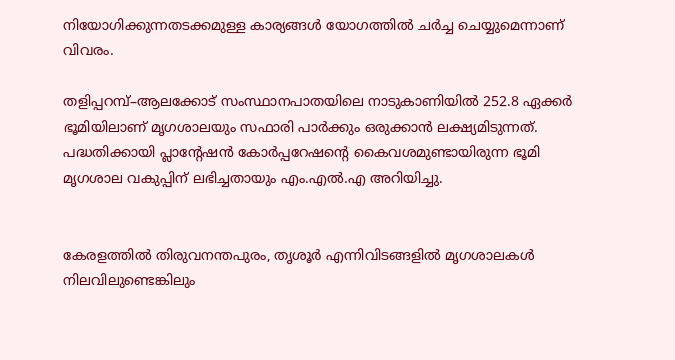നിയോഗിക്കുന്നതടക്കമുള്ള കാര്യങ്ങൾ യോഗത്തിൽ ചർച്ച ചെയ്യുമെന്നാണ് വിവരം.

തളിപ്പറമ്പ്–ആലക്കോട് സംസ്ഥാനപാതയിലെ നാടുകാണിയിൽ 252.8 ഏക്കർ ഭൂമിയിലാണ് മൃഗശാലയും സഫാരി പാർക്കും ഒരുക്കാൻ ലക്ഷ്യമിടുന്നത്. പദ്ധതിക്കായി പ്ലാന്റേഷൻ കോർപ്പറേഷന്റെ കൈവശമുണ്ടായിരുന്ന ഭൂമി മൃഗശാല വകുപ്പിന് ലഭിച്ചതായും എം.എൽ.എ അറിയിച്ചു.


കേരളത്തിൽ തിരുവനന്തപുരം, തൃശൂർ എന്നിവിടങ്ങളിൽ മൃഗശാലകൾ നിലവിലുണ്ടെങ്കിലും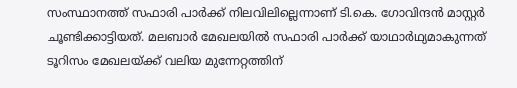സംസ്ഥാനത്ത് സഫാരി പാർക്ക് നിലവിലില്ലെന്നാണ് ടി.കെ. ഗോവിന്ദൻ മാസ്റ്റർ ചൂണ്ടിക്കാട്ടിയത്. മലബാർ മേഖലയിൽ സഫാരി പാർക്ക് യാഥാർഥ്യമാകുന്നത് ടൂറിസം മേഖലയ്ക്ക് വലിയ മുന്നേറ്റത്തിന്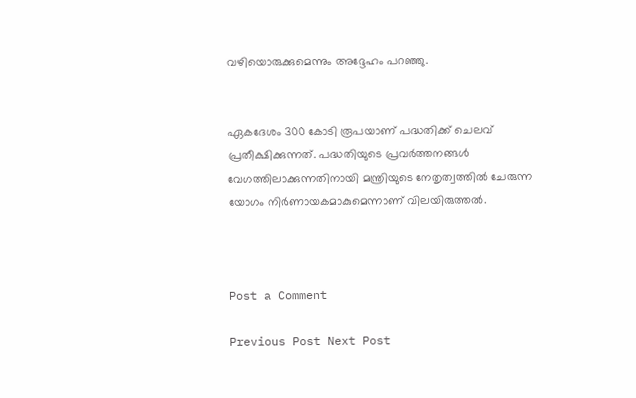വഴിയൊരുക്കുമെന്നും അദ്ദേഹം പറഞ്ഞു.


ഏകദേശം 300 കോടി രൂപയാണ് പദ്ധതിക്ക് ചെലവ് പ്രതീക്ഷിക്കുന്നത്. പദ്ധതിയുടെ പ്രവർത്തനങ്ങൾ വേഗത്തിലാക്കുന്നതിനായി മന്ത്രിയുടെ നേതൃത്വത്തിൽ ചേരുന്ന യോഗം നിർണായകമാകുമെന്നാണ് വിലയിരുത്തൽ.



Post a Comment

Previous Post Next Post